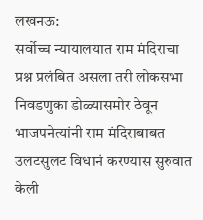लखनऊ:
सर्वोच्च न्यायालयात राम मंदिराचा प्रश्न प्रलंबित असला तरी लोकसभा निवडणुका डोळ्यासमोर ठेवून भाजपनेत्यांनी राम मंदिराबाबत उलटसुलट विधानं करण्यास सुरुवात केली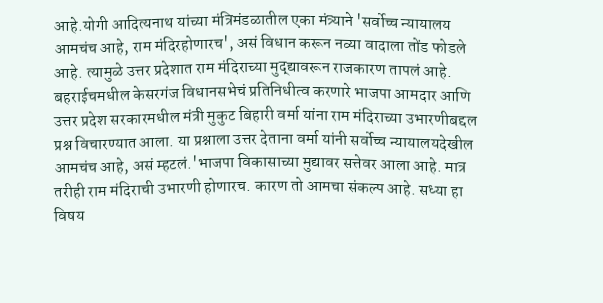आहे.योगी आदित्यनाथ यांच्या मंत्रिमंडळातील एका मंत्र्याने 'सर्वोच्च न्यायालय आमचंच आहे, राम मंदिरहोणारच', असं विधान करून नव्या वादाला तोंड फोडले आहे. त्यामुळे उत्तर प्रदेशात राम मंदिराच्या मुद्द्यावरून राजकारण तापलं आहे.
बहराईचमधील केसरगंज विधानसभेचं प्रतिनिधीत्व करणारे भाजपा आमदार आणि उत्तर प्रदेश सरकारमधील मंत्री मुकुट बिहारी वर्मा यांना राम मंदिराच्या उभारणीबद्दल प्रश्न विचारण्यात आला. या प्रश्नाला उत्तर देताना वर्मा यांनी सर्वोच्च न्यायालयदेखील आमचंच आहे, असं म्हटलं.'भाजपा विकासाच्या मुद्यावर सत्तेवर आला आहे. मात्र तरीही राम मंदिराची उभारणी होणारच. कारण तो आमचा संकल्प आहे. सध्या हा विषय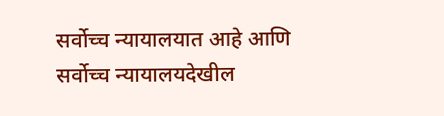सर्वोच्च न्यायालयात आहे आणि सर्वोच्च न्यायालयदेखील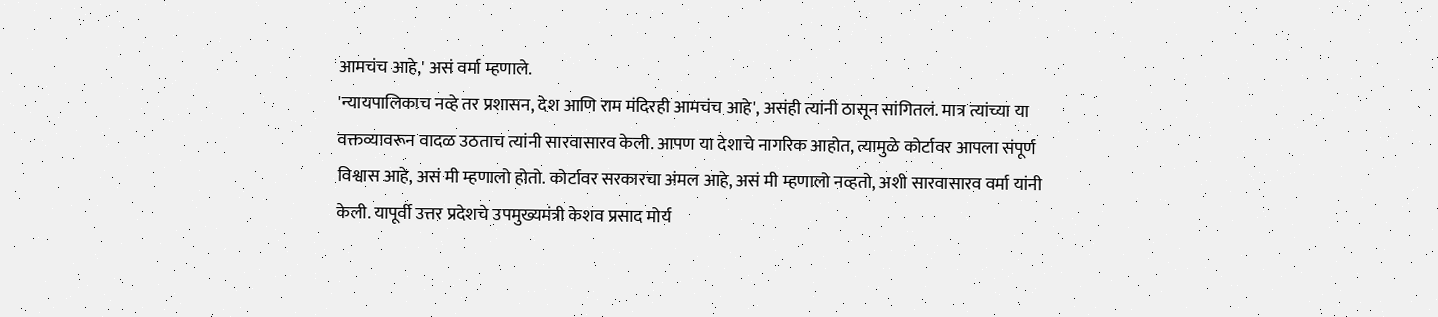आमचंच आहे,' असं वर्मा म्हणाले.
'न्यायपालिकाच नव्हे तर प्रशासन, देश आणि राम मंदिरही आमचंच आहे', असंही त्यांनी ठासून सांगितलं. मात्र त्यांच्या या वक्तव्यावरून वादळ उठताच त्यांनी सारवासारव केली. आपण या देशाचे नागरिक आहोत, त्यामुळे कोर्टावर आपला संपूर्ण विश्वास आहे, असं मी म्हणालो होतो. कोर्टावर सरकारचा अंमल आहे, असं मी म्हणालो नव्हतो, अशी सारवासारव वर्मा यांनी केली. यापूर्वी उत्तर प्रदेशचे उपमुख्यमंत्री केशव प्रसाद मोर्य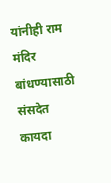यांनीही राम मंदिर बांधण्यासाठी संसदेत कायदा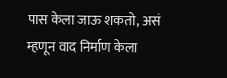पास केला जाऊ शकतो, असं म्हणून वाद निर्माण केला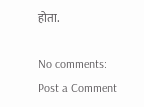होता.

No comments:
Post a Comment